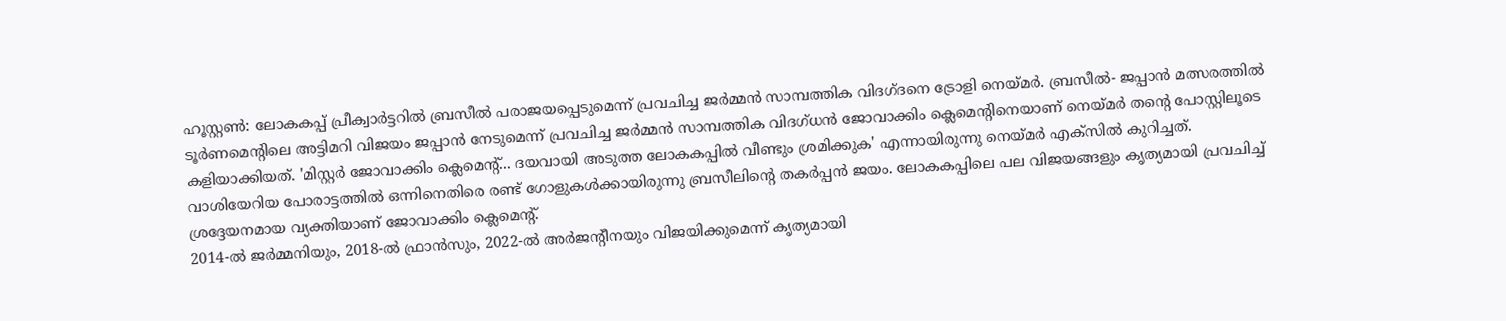ഹൂസ്റ്റൺ: ലോകകപ്പ് പ്രീക്വാർട്ടറിൽ ബ്രസീൽ പരാജയപ്പെടുമെന്ന് പ്രവചിച്ച ജർമ്മൻ സാമ്പത്തിക വിദഗ്ദനെ ട്രോളി നെയ്മർ. ബ്രസീൽ- ജപ്പാൻ മത്സരത്തിൽ ടൂർണമെന്റിലെ അട്ടിമറി വിജയം ജപ്പാൻ നേടുമെന്ന് പ്രവചിച്ച ജർമ്മൻ സാമ്പത്തിക വിദഗ്ധൻ ജോവാക്കിം ക്ലെമെന്റിനെയാണ് നെയ്മർ തന്റെ പോസ്റ്റിലൂടെ കളിയാക്കിയത്. 'മിസ്റ്റർ ജോവാക്കിം ക്ലെമെന്റ്... ദയവായി അടുത്ത ലോകകപ്പിൽ വീണ്ടും ശ്രമിക്കുക' എന്നായിരുന്നു നെയ്മർ എക്സിൽ കുറിച്ചത്.
വാശിയേറിയ പോരാട്ടത്തിൽ ഒന്നിനെതിരെ രണ്ട് ഗോളുകൾക്കായിരുന്നു ബ്രസീലിന്റെ തകർപ്പൻ ജയം. ലോകകപ്പിലെ പല വിജയങ്ങളും കൃത്യമായി പ്രവചിച്ച് ശ്രദ്ദേയനമായ വ്യക്തിയാണ് ജോവാക്കിം ക്ലെമെന്റ്.
2014-ൽ ജർമ്മനിയും, 2018-ൽ ഫ്രാൻസും, 2022-ൽ അർജന്റീനയും വിജയിക്കുമെന്ന് കൃത്യമായി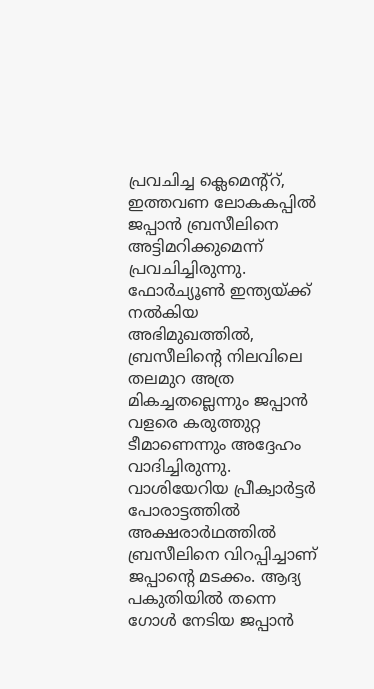പ്രവചിച്ച ക്ലെമെന്റ്റ്, ഇത്തവണ ലോകകപ്പിൽ ജപ്പാൻ ബ്രസീലിനെ അട്ടിമറിക്കുമെന്ന് പ്രവചിച്ചിരുന്നു. ഫോർച്യൂൺ ഇന്ത്യയ്ക്ക് നൽകിയ അഭിമുഖത്തിൽ, ബ്രസീലിന്റെ നിലവിലെ തലമുറ അത്ര മികച്ചതല്ലെന്നും ജപ്പാൻ വളരെ കരുത്തുറ്റ ടീമാണെന്നും അദ്ദേഹം വാദിച്ചിരുന്നു.
വാശിയേറിയ പ്രീക്വാർട്ടർ പോരാട്ടത്തിൽ അക്ഷരാർഥത്തിൽ ബ്രസീലിനെ വിറപ്പിച്ചാണ് ജപ്പാന്റെ മടക്കം. ആദ്യ പകുതിയിൽ തന്നെ ഗോൾ നേടിയ ജപ്പാൻ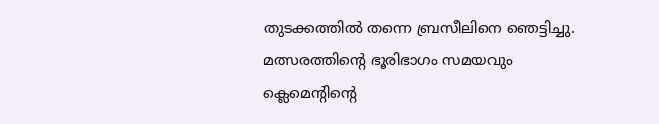തുടക്കത്തിൽ തന്നെ ബ്രസീലിനെ ഞെട്ടിച്ചു. മത്സരത്തിന്റെ ഭൂരിഭാഗം സമയവും ക്ലെമെൻ്റിൻ്റെ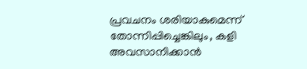പ്രവചനം ശരിയാകുമെന്ന് തോന്നിപ്പിച്ചെങ്കിലും, കളി അവസാനിക്കാൻ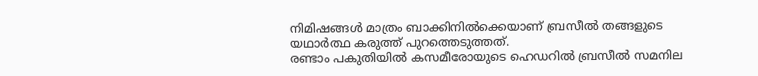നിമിഷങ്ങൾ മാത്രം ബാക്കിനിൽക്കെയാണ് ബ്രസീൽ തങ്ങളുടെ യഥാർത്ഥ കരുത്ത് പുറത്തെടുത്തത്.
രണ്ടാം പകുതിയിൽ കസമീരോയുടെ ഹെഡറിൽ ബ്രസീൽ സമനില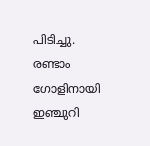പിടിച്ചു. രണ്ടാം ഗോളിനായി ഇഞ്ചുറി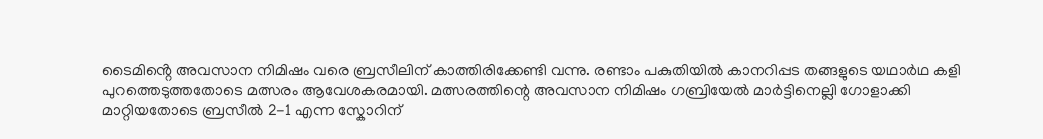ടൈമിൻ്റെ അവസാന നിമിഷം വരെ ബ്രസീലിന് കാത്തിരിക്കേണ്ടി വന്നു. രണ്ടാം പകുതിയിൽ കാനറിപ്പട തങ്ങളുടെ യഥാർഥ കളി പുറത്തെടുത്തതോടെ മത്സരം ആവേശകരമായി. മത്സരത്തിന്റെ അവസാന നിമിഷം ഗബ്രിയേൽ മാർട്ടിനെല്ലി ഗോളാക്കി മാറ്റിയതോടെ ബ്രസീൽ 2-1 എന്ന സ്കോറിന്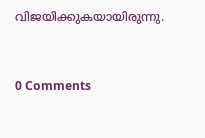വിജയിക്കുകയായിരുന്നു.



0 Comments